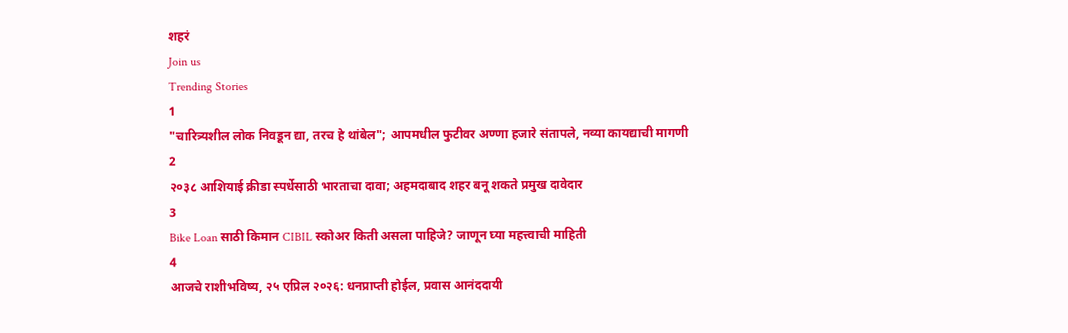शहरं
Join us
Trending Stories
1
"चारित्र्यशील लोक निवडून द्या, तरच हे थांबेल"; आपमधील फुटीवर अण्णा हजारे संतापले, नव्या कायद्याची मागणी
2
२०३८ आशियाई क्रीडा स्पर्धेसाठी भारताचा दावा; अहमदाबाद शहर बनू शकते प्रमुख दावेदार
3
Bike Loan साठी किमान CIBIL स्कोअर किती असला पाहिजे? जाणून घ्या महत्त्वाची माहिती
4
आजचे राशीभविष्य, २५ एप्रिल २०२६: धनप्राप्ती होईल, प्रवास आनंददायी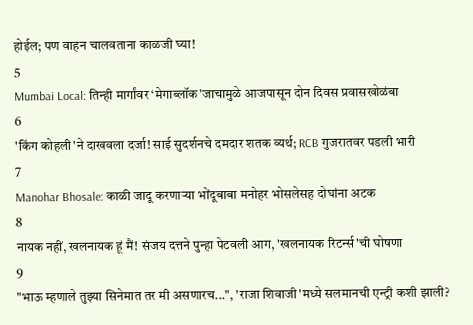होईल; पण वाहन चालवताना काळजी घ्या!
5
Mumbai Local: तिन्ही मार्गांवर ‘मेगाब्लॉक’जाचामुळे आजपासून दोन दिवस प्रवासखोळंबा
6
'किंग कोहली'ने दाखवला दर्जा! साई सुदर्शनचे दमदार शतक व्यर्थ; RCB गुजरातवर पडली भारी
7
Manohar Bhosale: काळी जादू करणाऱ्या भोंदूबाबा मनोहर भोसलेसह दोघांना अटक
8
नायक नहीं, खलनायक हूं मैं! संजय दत्तने पुन्हा पेटवली आग, 'खलनायक रिटर्न्स'ची घोषणा
9
"भाऊ म्हणाले तुझ्या सिनेमात तर मी असणारच...", 'राजा शिवाजी'मध्ये सलमानची एन्ट्री कशी झाली?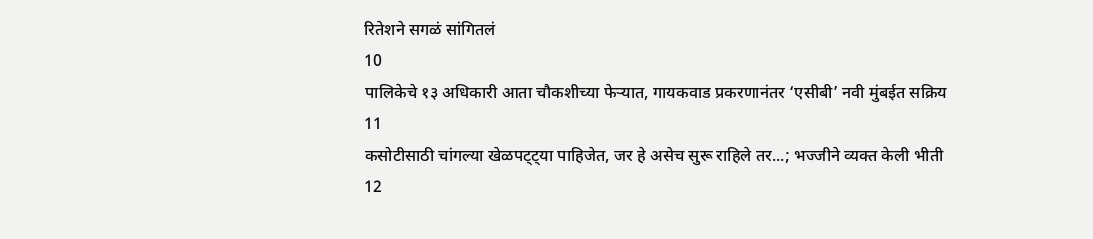रितेशने सगळं सांगितलं
10
पालिकेचे १३ अधिकारी आता चौकशीच्या फेऱ्यात, गायकवाड प्रकरणानंतर ‘एसीबी’ नवी मुंबईत सक्रिय
11
कसोटीसाठी चांगल्या खेळपट्ट्या पाहिजेत, जर हे असेच सुरू राहिले तर...; भज्जीने व्यक्त केली भीती
12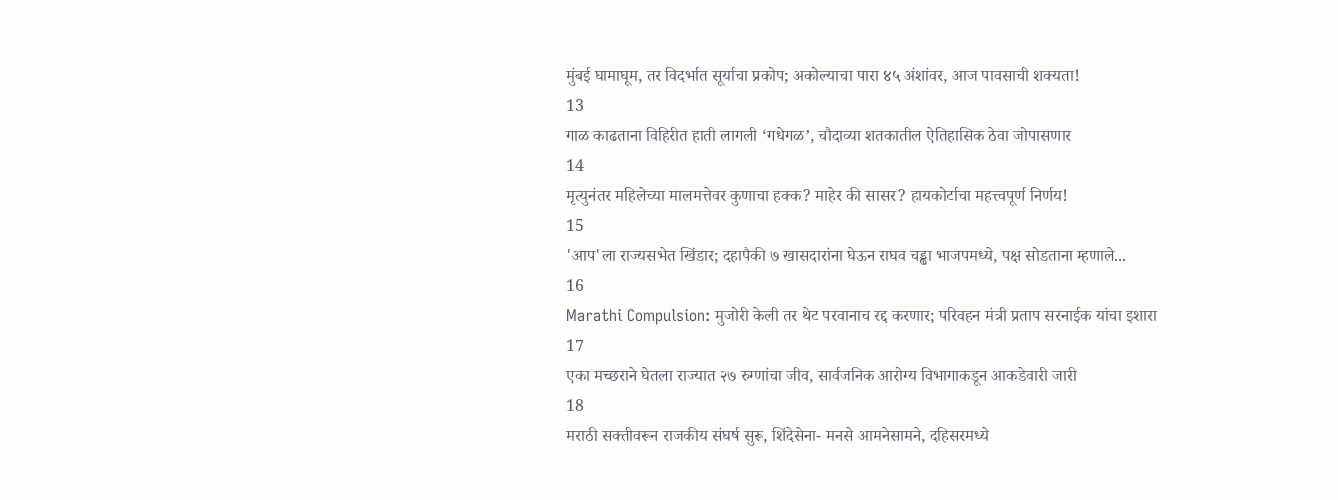मुंबई घामाघूम, तर विदर्भात सूर्याचा प्रकोप; अकोल्याचा पारा ४५ अंशांवर, आज पावसाची शक्यता!
13
गाळ काढताना विहिरीत हाती लागली ‘गधेगळ’, चौदाव्या शतकातील ऐतिहासिक ठेवा जोपासणार
14
मृत्युनंतर महिलेच्या मालमत्तेवर कुणाचा हक्क? माहेर की सासर? हायकोर्टाचा महत्त्वपूर्ण निर्णय!
15
'आप'ला राज्यसभेत खिंडार; दहापैकी ७ खासदारांना घेऊन राघव चड्ढा भाजपमध्ये, पक्ष सोडताना म्हणाले...
16
Marathi Compulsion: मुजोरी केली तर थेट परवानाच रद्द करणार; परिवहन मंत्री प्रताप सरनाईक यांचा इशारा
17
एका मच्छराने घेतला राज्यात २७ रुग्णांचा जीव, सार्वजनिक आरोग्य विभागाकडून आकडेवारी जारी
18
मराठी सक्तीवरून राजकीय संघर्ष सुरू, शिंदेसेना- मनसे आमनेसामने, दहिसरमध्ये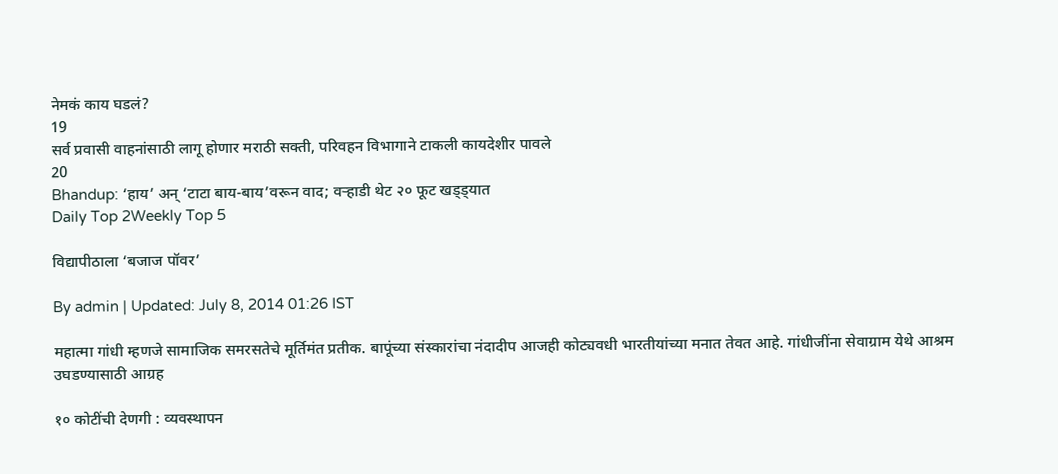नेमकं काय घडलं?
19
सर्व प्रवासी वाहनांसाठी लागू होणार मराठी सक्ती, परिवहन विभागाने टाकली कायदेशीर पावले
20
Bhandup: ‘हाय’ अन् ‘टाटा बाय-बाय’वरून वाद; वऱ्हाडी थेट २० फूट खड्ड्यात
Daily Top 2Weekly Top 5

विद्यापीठाला ‘बजाज पॉवर’

By admin | Updated: July 8, 2014 01:26 IST

महात्मा गांधी म्हणजे सामाजिक समरसतेचे मूर्तिमंत प्रतीक. बापूंच्या संस्कारांचा नंदादीप आजही कोट्यवधी भारतीयांच्या मनात तेवत आहे. गांधीजींना सेवाग्राम येथे आश्रम उघडण्यासाठी आग्रह

१० कोटींची देणगी : व्यवस्थापन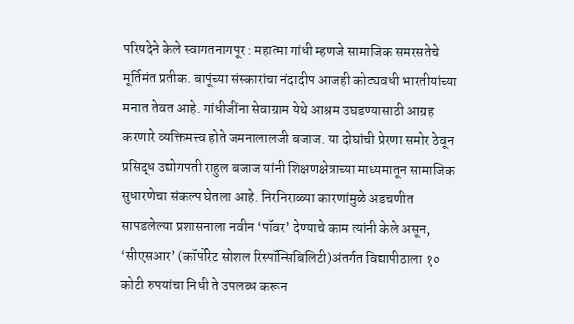परिषदेने केले स्वागतनागपूर : महात्मा गांधी म्हणजे सामाजिक समरसतेचे मूर्तिमंत प्रतीक. बापूंच्या संस्कारांचा नंदादीप आजही कोट्यवधी भारतीयांच्या मनात तेवत आहे. गांधीजींना सेवाग्राम येथे आश्रम उघडण्यासाठी आग्रह करणारे व्यक्तिमत्त्व होते जमनालालजी बजाज. या दोघांची प्रेरणा समोर ठेवून प्रसिद्ध उद्योगपती राहुल बजाज यांनी शिक्षणक्षेत्राच्या माध्यमातून सामाजिक सुधारणेचा संकल्प घेतला आहे. निरनिराळ्या कारणांमुळे अडचणीत सापडलेल्या प्रशासनाला नवीन ‘पॉवर’ देण्याचे काम त्यांनी केले असून, ‘सीएसआर’ (कॉर्पोरेट सोशल रिस्पॉन्सिबिलिटी)अंतर्गत विद्यापीठाला १० कोटी रुपयांचा निधी ते उपलब्ध करून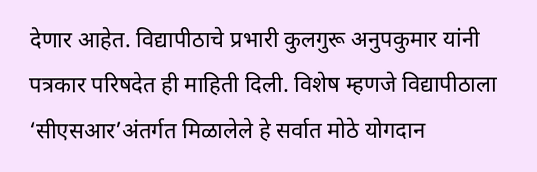देणार आहेत. विद्यापीठाचे प्रभारी कुलगुरू अनुपकुमार यांनी पत्रकार परिषदेत ही माहिती दिली. विशेष म्हणजे विद्यापीठाला ‘सीएसआर’अंतर्गत मिळालेले हे सर्वात मोठे योगदान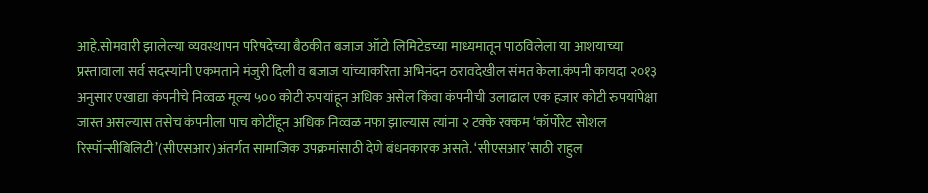आहे.सोमवारी झालेल्या व्यवस्थापन परिषदेच्या बैठकीत बजाज ऑटो लिमिटेडच्या माध्यमातून पाठविलेला या आशयाच्या प्रस्तावाला सर्व सदस्यांनी एकमताने मंजुरी दिली व बजाज यांच्याकरिता अभिनंदन ठरावदेखील संमत केला.कंपनी कायदा २०१३ अनुसार एखाद्या कंपनीचे निव्वळ मूल्य ५०० कोटी रुपयांहून अधिक असेल किंवा कंपनीची उलाढाल एक हजार कोटी रुपयांपेक्षा जास्त असल्यास तसेच कंपनीला पाच कोटींहून अधिक निव्वळ नफा झाल्यास त्यांना २ टक्के रक्कम ‘कॉर्पोरेट सोशल रिस्पॉन्सीबिलिटी’(सीएसआर)अंतर्गत सामाजिक उपक्रमांसाठी देणे बंधनकारक असते. ‘सीएसआर’साठी राहुल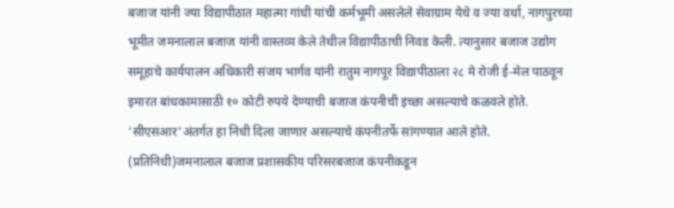बजाज यांनी ज्या विद्यापीठात महात्मा गांधी यांची कर्मभूमी असलेले सेवाग्राम येथे व ज्या वर्धा, नागपुरच्या भूमीत जमनालाल बजाज यांनी वास्तव्य केले तेथील विद्यापीठाची निवड केली. त्यानुसार बजाज उद्योग समूहाचे कार्यपालन अधिकारी संजय भार्गव यांनी रातुम नागपूर विद्यापीठाला २८ मे रोजी ई-मेल पाठवून इमारत बांधकामासाठी १० कोटी रुपये देण्याची बजाज कंपनीची इच्छा असल्याचे कळवले होते. ‘सीएसआर’अंतर्गत हा निधी दिला जाणार असल्याचे कंपनीतर्फे सांगण्यात आले होते. (प्रतिनिधी)जमनालाल बजाज प्रशासकीय परिसरबजाज कंपनीकडून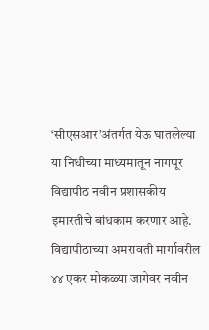‘सीएसआर’अंतर्गत येऊ घातलेल्या या निधीच्या माध्यमातून नागपूर विद्यापीठ नवीन प्रशासकीय इमारतीचे बांधकाम करणार आहे. विद्यापीठाच्या अमरावती मार्गावरील ४४ एकर मोकळ्या जागेवर नवीन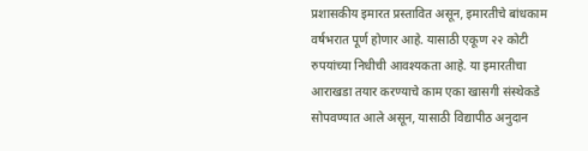प्रशासकीय इमारत प्रस्तावित असून, इमारतीचे बांधकाम वर्षभरात पूर्ण होणार आहे. यासाठी एकूण २२ कोटी रुपयांच्या निधीची आवश्यकता आहे. या इमारतीचा आराखडा तयार करण्याचे काम एका खासगी संस्थेकडे सोपवण्यात आले असून, यासाठी विद्यापीठ अनुदान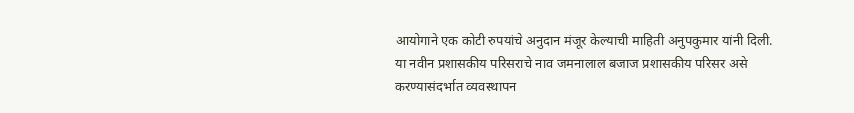आयोगाने एक कोटी रुपयांचे अनुदान मंजूर केल्याची माहिती अनुपकुमार यांनी दिली. या नवीन प्रशासकीय परिसराचे नाव जमनालाल बजाज प्रशासकीय परिसर असे करण्यासंदर्भात व्यवस्थापन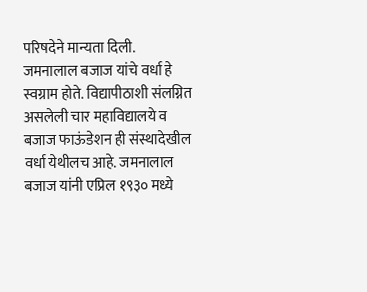परिषदेने मान्यता दिली. जमनालाल बजाज यांचे वर्धा हे स्वग्राम होते. विद्यापीठाशी संलग्नित असलेली चार महाविद्यालये व बजाज फाऊंडेशन ही संस्थादेखील वर्धा येथीलच आहे. जमनालाल बजाज यांनी एप्रिल १९३० मध्ये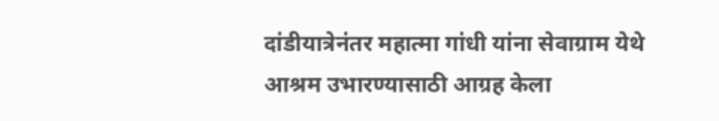दांडीयात्रेनंतर महात्मा गांधी यांना सेवाग्राम येथे आश्रम उभारण्यासाठी आग्रह केला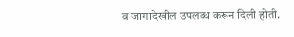व जागादेखील उपलब्ध करून दिली होती.